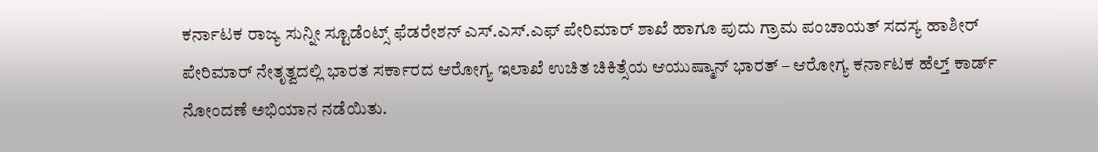ಕರ್ನಾಟಕ ರಾಜ್ಯ ಸುನ್ನೀ ಸ್ಟೂಡೆಂಟ್ಸ್ ಫೆಡರೇಶನ್ ಎಸ್.ಎಸ್.ಎಫ್ ಪೇರಿಮಾರ್ ಶಾಖೆ ಹಾಗೂ ಪುದು ಗ್ರಾಮ ಪಂಚಾಯತ್ ಸದಸ್ಯ ಹಾಶೀರ್ ಪೇರಿಮಾರ್ ನೇತೃತ್ವದಲ್ಲಿ ಭಾರತ ಸರ್ಕಾರದ ಆರೋಗ್ಯ ಇಲಾಖೆ ಉಚಿತ ಚಿಕಿತ್ಸೆಯ ಆಯುಷ್ಮಾನ್ ಭಾರತ್ – ಆರೋಗ್ಯ ಕರ್ನಾಟಕ ಹೆಲ್ತ್ ಕಾರ್ಡ್ ನೋಂದಣೆ ಅಭಿಯಾನ ನಡೆಯಿತು.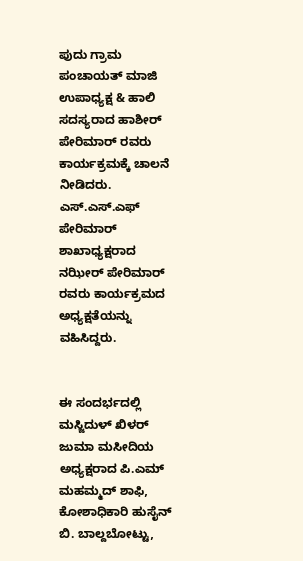ಪುದು ಗ್ರಾಮ ಪಂಚಾಯತ್ ಮಾಜಿ ಉಪಾಧ್ಯಕ್ಷ & ಹಾಲಿ ಸದಸ್ಯರಾದ ಹಾಶೀರ್ ಪೇರಿಮಾರ್ ರವರು ಕಾರ್ಯಕ್ರಮಕ್ಕೆ ಚಾಲನೆ ನೀಡಿದರು. ಎಸ್.ಎಸ್.ಎಫ್ ಪೇರಿಮಾರ್ ಶಾಖಾಧ್ಯಕ್ಷರಾದ ನಝೀರ್ ಪೇರಿಮಾರ್ ರವರು ಕಾರ್ಯಕ್ರಮದ ಅಧ್ಯಕ್ಷತೆಯನ್ನು ವಹಿಸಿದ್ದರು.


ಈ ಸಂದರ್ಭದಲ್ಲಿ ಮಸ್ಜಿದುಳ್ ಖಿಳರ್ ಜುಮಾ ಮಸೀದಿಯ ಅಧ್ಯಕ್ಷರಾದ ಪಿ.ಎಮ್ ಮಹಮ್ಮದ್ ಶಾಫಿ, ಕೋಶಾಧಿಕಾರಿ ಹುಸೈನ್ ಬಿ. ಬಾಲ್ದಬೋಟ್ಟು,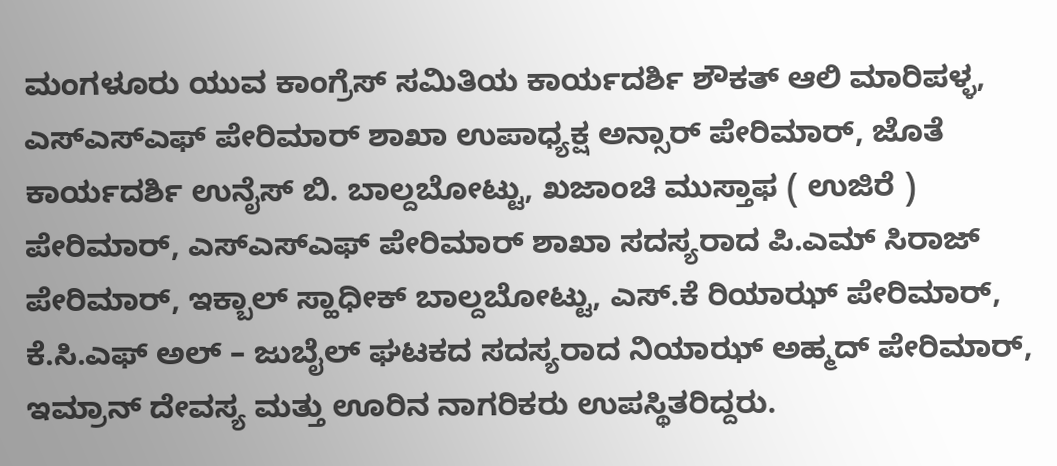ಮಂಗಳೂರು ಯುವ ಕಾಂಗ್ರೆಸ್ ಸಮಿತಿಯ ಕಾರ್ಯದರ್ಶಿ ಶೌಕತ್ ಆಲಿ ಮಾರಿಪಳ್ಳ, ಎಸ್ಎಸ್ಎಫ್ ಪೇರಿಮಾರ್ ಶಾಖಾ ಉಪಾಧ್ಯಕ್ಷ ಅನ್ಸಾರ್ ಪೇರಿಮಾರ್, ಜೊತೆ ಕಾರ್ಯದರ್ಶಿ ಉನೈಸ್ ಬಿ. ಬಾಲ್ದಬೋಟ್ಟು, ಖಜಾಂಚಿ ಮುಸ್ತಾಫ ( ಉಜಿರೆ ) ಪೇರಿಮಾರ್, ಎಸ್ಎಸ್ಎಫ್ ಪೇರಿಮಾರ್ ಶಾಖಾ ಸದಸ್ಯರಾದ ಪಿ.ಎಮ್ ಸಿರಾಜ್ ಪೇರಿಮಾರ್, ಇಕ್ಬಾಲ್ ಸ್ಹಾಧೀಕ್ ಬಾಲ್ದಬೋಟ್ಟು, ಎಸ್.ಕೆ ರಿಯಾಝ್ ಪೇರಿಮಾರ್, ಕೆ.ಸಿ.ಎಫ್ ಅಲ್ – ಜುಬೈಲ್ ಘಟಕದ ಸದಸ್ಯರಾದ ನಿಯಾಝ್ ಅಹ್ಮದ್ ಪೇರಿಮಾರ್, ಇಮ್ರಾನ್ ದೇವಸ್ಯ ಮತ್ತು ಊರಿನ ನಾಗರಿಕರು ಉಪಸ್ಥಿತರಿದ್ದರು.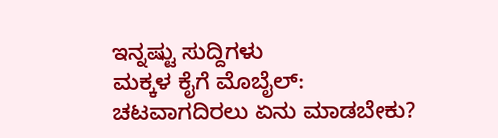ಇನ್ನಷ್ಟು ಸುದ್ದಿಗಳು
ಮಕ್ಕಳ ಕೈಗೆ ಮೊಬೈಲ್: ಚಟವಾಗದಿರಲು ಏನು ಮಾಡಬೇಕು?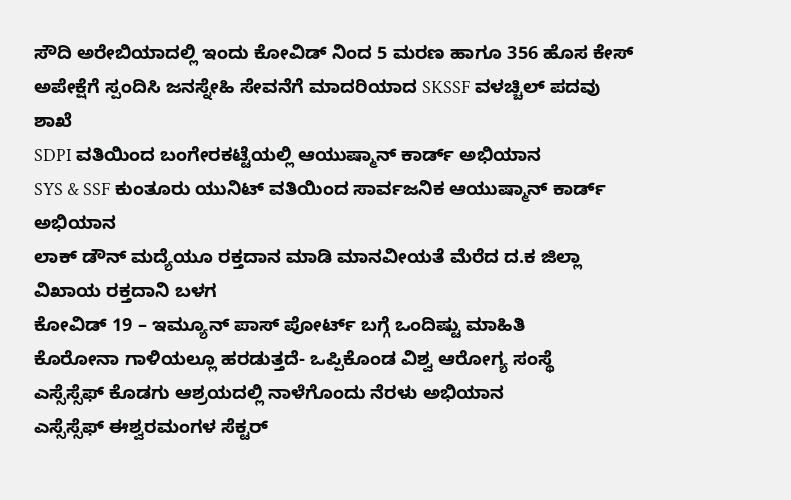ಸೌದಿ ಅರೇಬಿಯಾದಲ್ಲಿ ಇಂದು ಕೋವಿಡ್ ನಿಂದ 5 ಮರಣ ಹಾಗೂ 356 ಹೊಸ ಕೇಸ್
ಅಪೇಕ್ಷೆಗೆ ಸ್ಪಂದಿಸಿ ಜನಸ್ನೇಹಿ ಸೇವನೆಗೆ ಮಾದರಿಯಾದ SKSSF ವಳಚ್ಚಿಲ್ ಪದವು ಶಾಖೆ
SDPI ವತಿಯಿಂದ ಬಂಗೇರಕಟ್ಟೆಯಲ್ಲಿ ಆಯುಷ್ಮಾನ್ ಕಾರ್ಡ್ ಅಭಿಯಾನ
SYS & SSF ಕುಂತೂರು ಯುನಿಟ್ ವತಿಯಿಂದ ಸಾರ್ವಜನಿಕ ಆಯುಷ್ಮಾನ್ ಕಾರ್ಡ್ ಅಭಿಯಾನ
ಲಾಕ್ ಡೌನ್ ಮದ್ಯೆಯೂ ರಕ್ತದಾನ ಮಾಡಿ ಮಾನವೀಯತೆ ಮೆರೆದ ದ.ಕ ಜಿಲ್ಲಾ ವಿಖಾಯ ರಕ್ತದಾನಿ ಬಳಗ
ಕೋವಿಡ್ 19 – ಇಮ್ಯೂನ್ ಪಾಸ್ ಪೋರ್ಟ್ ಬಗ್ಗೆ ಒಂದಿಷ್ಟು ಮಾಹಿತಿ
ಕೊರೋನಾ ಗಾಳಿಯಲ್ಲೂ ಹರಡುತ್ತದೆ- ಒಪ್ಪಿಕೊಂಡ ವಿಶ್ವ ಆರೋಗ್ಯ ಸಂಸ್ಥೆ
ಎಸ್ಸೆಸ್ಸೆಫ್ ಕೊಡಗು ಆಶ್ರಯದಲ್ಲಿ ನಾಳೆಗೊಂದು ನೆರಳು ಅಭಿಯಾನ
ಎಸ್ಸೆಸ್ಸೆಫ್ ಈಶ್ವರಮಂಗಳ ಸೆಕ್ಟರ್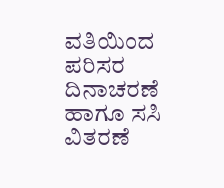ವತಿಯಿಂದ ಪರಿಸರ ದಿನಾಚರಣೆ ಹಾಗೂ ಸಸಿ ವಿತರಣೆ